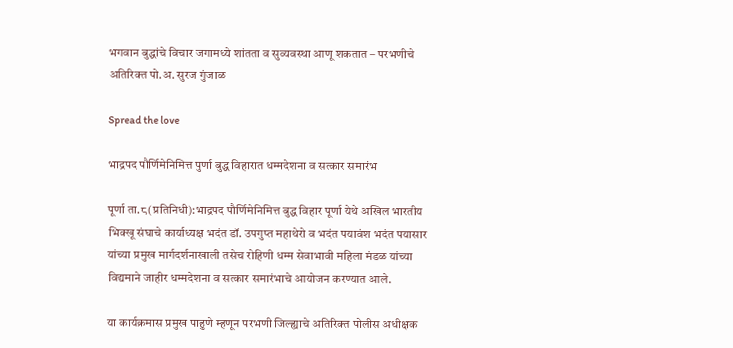भगवान बुद्धांचे विचार जगामध्ये शांतता व सुव्यवस्था आणू शकतात – परभणीचे अतिरिक्त पो.अ. सुरज गुंजाळ

Spread the love

भाद्रपद पौर्णिमेनिमित्त पुर्णा बुद्ध विहारात धम्मदेशना व सत्कार समारंभ

पूर्णा ता.८(प्रतिनिधी):भाद्रपद पौर्णिमेनिमित्त बुद्ध विहार पूर्णा येथे अखिल भारतीय भिक्खू संघाचे कार्याध्यक्ष भदंत डॉ. उपगुप्त महाथेरो व भदंत पयावंश भदंत पयासार यांच्या प्रमुख मार्गदर्शनाखाली तसेच रोहिणी धम्म सेवाभावी महिला मंडळ यांच्या विद्यमाने जाहीर धम्मदेशना व सत्कार समारंभाचे आयोजन करण्यात आले.

या कार्यक्रमास प्रमुख पाहुणे म्हणून परभणी जिल्ह्याचे अतिरिक्त पोलीस अधीक्षक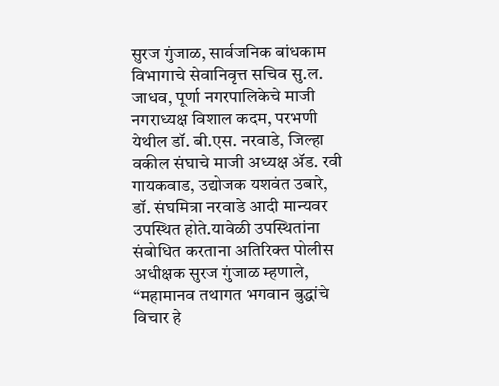सुरज गुंजाळ, सार्वजनिक बांधकाम विभागाचे सेवानिवृत्त सचिव सु.ल. जाधव, पूर्णा नगरपालिकेचे माजी नगराध्यक्ष विशाल कदम, परभणी येथील डॉ. बी.एस. नरवाडे, जिल्हा वकील संघाचे माजी अध्यक्ष ॲड. रवी गायकवाड, उद्योजक यशवंत उबारे, डॉ. संघमित्रा नरवाडे आदी मान्यवर उपस्थित होते.यावेळी उपस्थितांना संबोधित करताना अतिरिक्त पोलीस अधीक्षक सुरज गुंजाळ म्हणाले, “महामानव तथागत भगवान बुद्धांचे विचार हे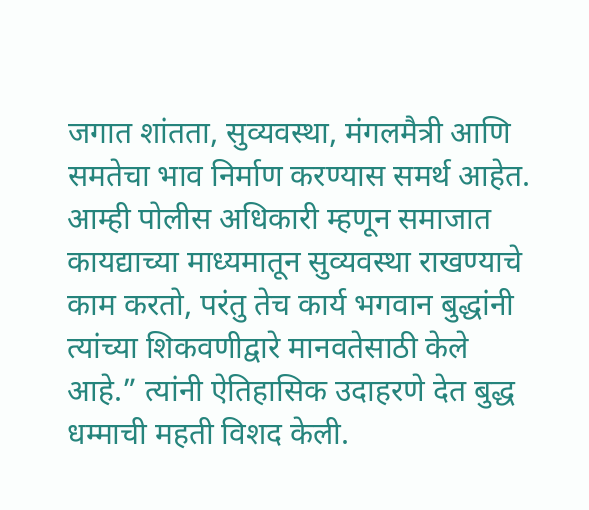जगात शांतता, सुव्यवस्था, मंगलमैत्री आणि समतेचा भाव निर्माण करण्यास समर्थ आहेत. आम्ही पोलीस अधिकारी म्हणून समाजात कायद्याच्या माध्यमातून सुव्यवस्था राखण्याचे काम करतो, परंतु तेच कार्य भगवान बुद्धांनी त्यांच्या शिकवणीद्वारे मानवतेसाठी केले आहे.” त्यांनी ऐतिहासिक उदाहरणे देत बुद्ध धम्माची महती विशद केली.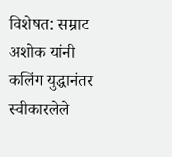विशेषत: सम्राट अशोक यांनी कलिंग युद्धानंतर स्वीकारलेले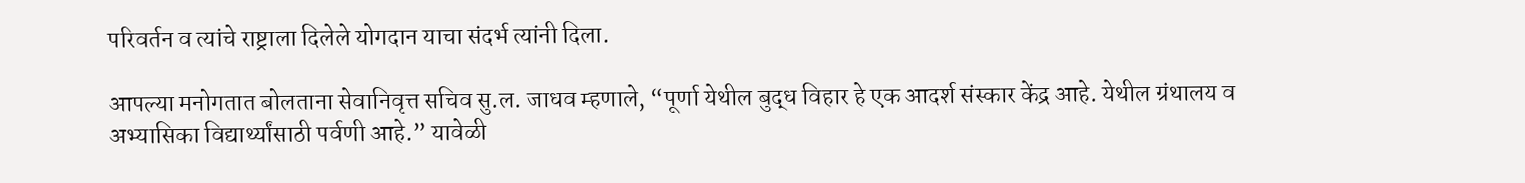परिवर्तन व त्यांचे राष्ट्राला दिलेले योगदान याचा संदर्भ त्यांनी दिला.

आपल्या मनोगतात बोलताना सेवानिवृत्त सचिव सु.ल. जाधव म्हणाले, “पूर्णा येथील बुद्ध विहार हे एक आदर्श संस्कार केंद्र आहे. येथील ग्रंथालय व अभ्यासिका विद्यार्थ्यांसाठी पर्वणी आहे.” यावेळी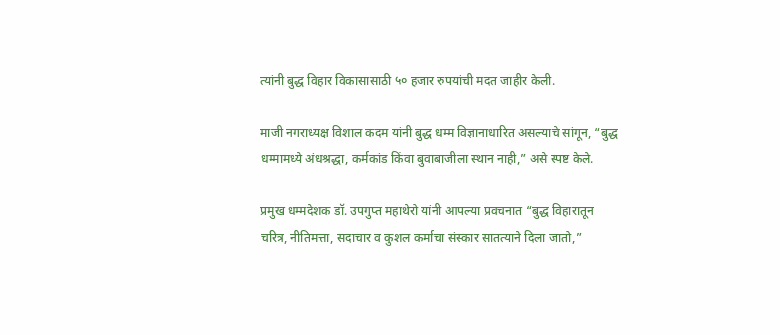त्यांनी बुद्ध विहार विकासासाठी ५० हजार रुपयांची मदत जाहीर केली.

माजी नगराध्यक्ष विशाल कदम यांनी बुद्ध धम्म विज्ञानाधारित असल्याचे सांगून, “बुद्ध धम्मामध्ये अंधश्रद्धा, कर्मकांड किंवा बुवाबाजीला स्थान नाही,” असे स्पष्ट केले.

प्रमुख धम्मदेशक डॉ. उपगुप्त महाथेरो यांनी आपल्या प्रवचनात “बुद्ध विहारातून चरित्र, नीतिमत्ता, सदाचार व कुशल कर्माचा संस्कार सातत्याने दिला जातो,”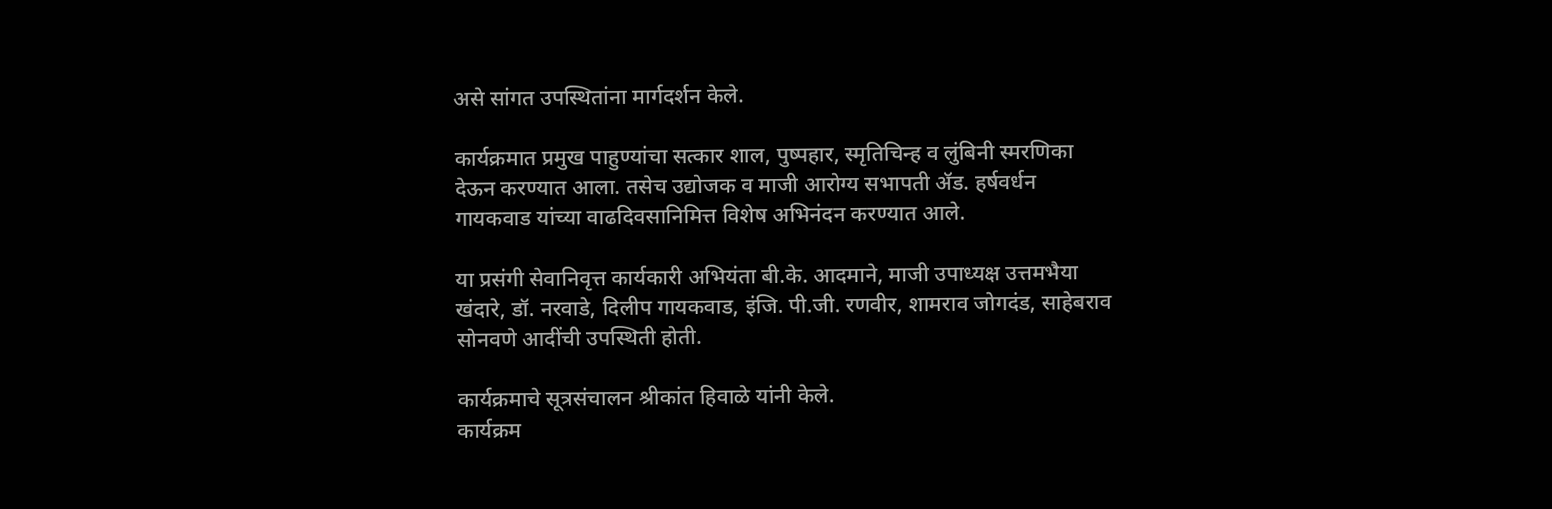असे सांगत उपस्थितांना मार्गदर्शन केले.

कार्यक्रमात प्रमुख पाहुण्यांचा सत्कार शाल, पुष्पहार, स्मृतिचिन्ह व लुंबिनी स्मरणिका देऊन करण्यात आला. तसेच उद्योजक व माजी आरोग्य सभापती ॲड. हर्षवर्धन गायकवाड यांच्या वाढदिवसानिमित्त विशेष अभिनंदन करण्यात आले.

या प्रसंगी सेवानिवृत्त कार्यकारी अभियंता बी.के. आदमाने, माजी उपाध्यक्ष उत्तमभैया खंदारे, डॉ. नरवाडे, दिलीप गायकवाड, इंजि. पी.जी. रणवीर, शामराव जोगदंड, साहेबराव सोनवणे आदींची उपस्थिती होती.

कार्यक्रमाचे सूत्रसंचालन श्रीकांत हिवाळे यांनी केले.
कार्यक्रम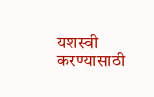यशस्वी करण्यासाठी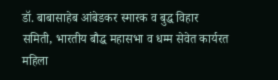डॉ. बाबासाहेब आंबेडकर स्मारक व बुद्ध विहार समिती, भारतीय बौद्ध महासभा व धम्म सेवेत कार्यरत महिला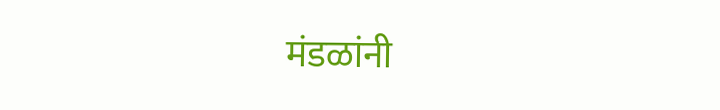मंडळांनी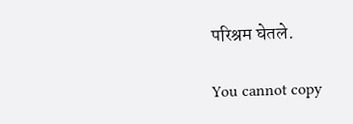परिश्रम घेतले.

You cannot copy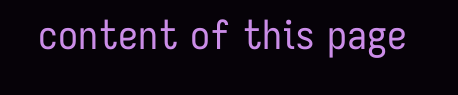content of this page